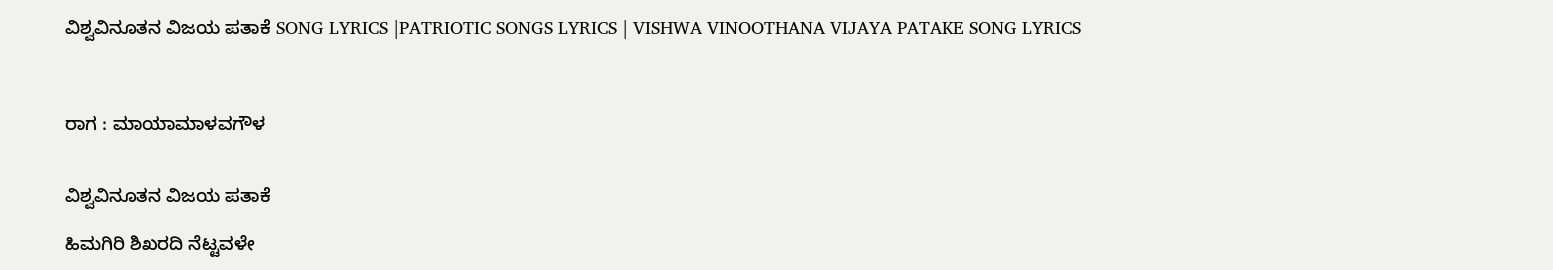ವಿಶ್ವವಿನೂತನ ವಿಜಯ ಪತಾಕೆ SONG LYRICS |PATRIOTIC SONGS LYRICS | VISHWA VINOOTHANA VIJAYA PATAKE SONG LYRICS



ರಾಗ : ಮಾಯಾಮಾಳವಗೌಳ


ವಿಶ್ವವಿನೂತನ ವಿಜಯ ಪತಾಕೆ

ಹಿಮಗಿರಿ ಶಿಖರದಿ ನೆಟ್ಟವಳೇ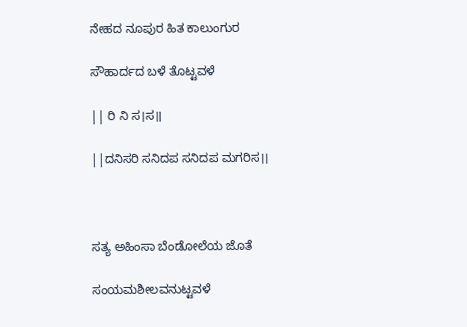ನೇಹದ ನೂಪುರ ಹಿತ ಕಾಲುಂಗುರ

ಸೌಹಾರ್ದದ ಬಳೆ ತೊಟ್ಟವಳೆ

|| ರಿ ನಿ ಸ।ಸ॥

||ದನಿಸರಿ ಸನಿದಪ ಸನಿದಪ ಮಗರಿಸ।।



ಸತ್ಯ ಅಹಿಂಸಾ ಬೆಂಡೋಲೆಯ ಜೊತೆ

ಸಂಯಮಶೀಲವನುಟ್ಟವಳೆ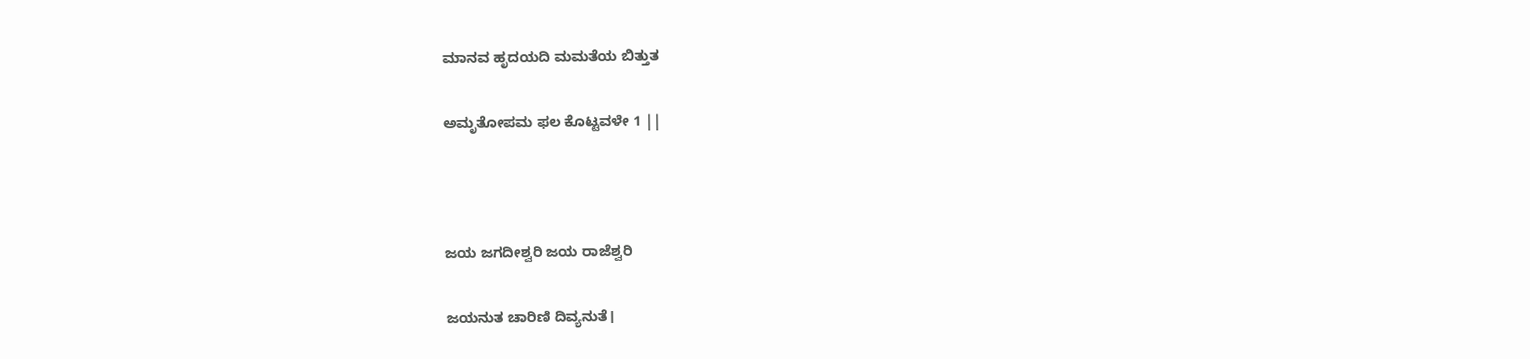ಮಾನವ ಹೃದಯದಿ ಮಮತೆಯ ಬಿತ್ತುತ

ಅಮೃತೋಪಮ ಫಲ ಕೊಟ್ಟವಳೇ 1 ||



ಜಯ ಜಗದೀಶ್ವರಿ ಜಯ ರಾಜೆಶ್ವರಿ

ಜಯನುತ ಚಾರಿಣಿ ದಿವ್ಯನುತೆ।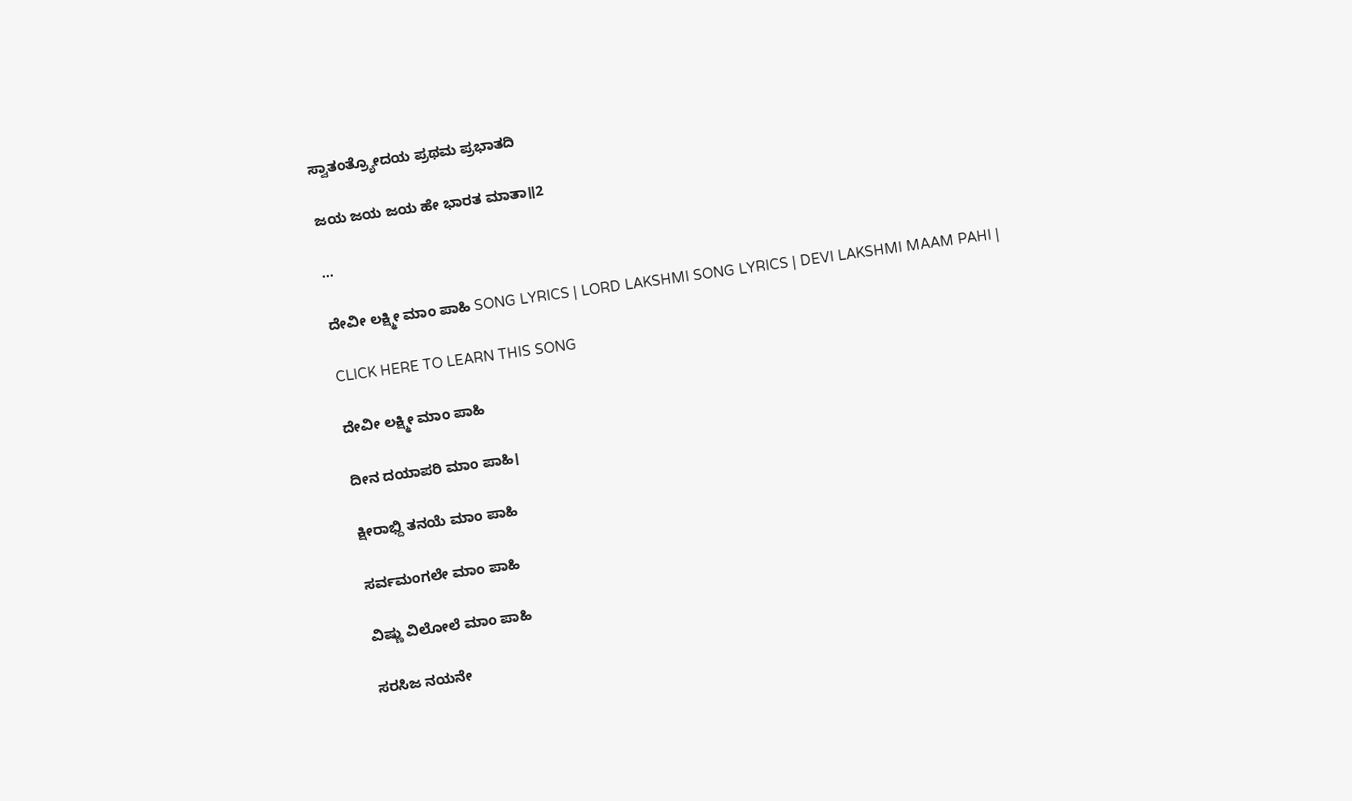ಸ್ವಾತಂತ್ರ್ಯೋದಯ ಪ್ರಥಮ ಪ್ರಭಾತದಿ

ಜಯ ಜಯ ಜಯ ಹೇ ಭಾರತ ಮಾತಾ॥2

...

ದೇವೀ ಲಕ್ಷ್ಮೀ ಮಾಂ ಪಾಹಿ SONG LYRICS | LORD LAKSHMI SONG LYRICS | DEVI LAKSHMI MAAM PAHI |

CLICK HERE TO LEARN THIS SONG

ದೇವೀ ಲಕ್ಷ್ಮೀ ಮಾಂ ಪಾಹಿ

ದೀನ ದಯಾಪರಿ ಮಾಂ ಪಾಹಿ।

ಕ್ಷೀರಾಭ್ದಿ ತನಯೆ ಮಾಂ ಪಾಹಿ

ಸರ್ವಮಂಗಲೇ ಮಾಂ ಪಾಹಿ

ವಿಷ್ಣು ವಿಲೋಲೆ ಮಾಂ ಪಾಹಿ

ಸರಸಿಜ ನಯನೇ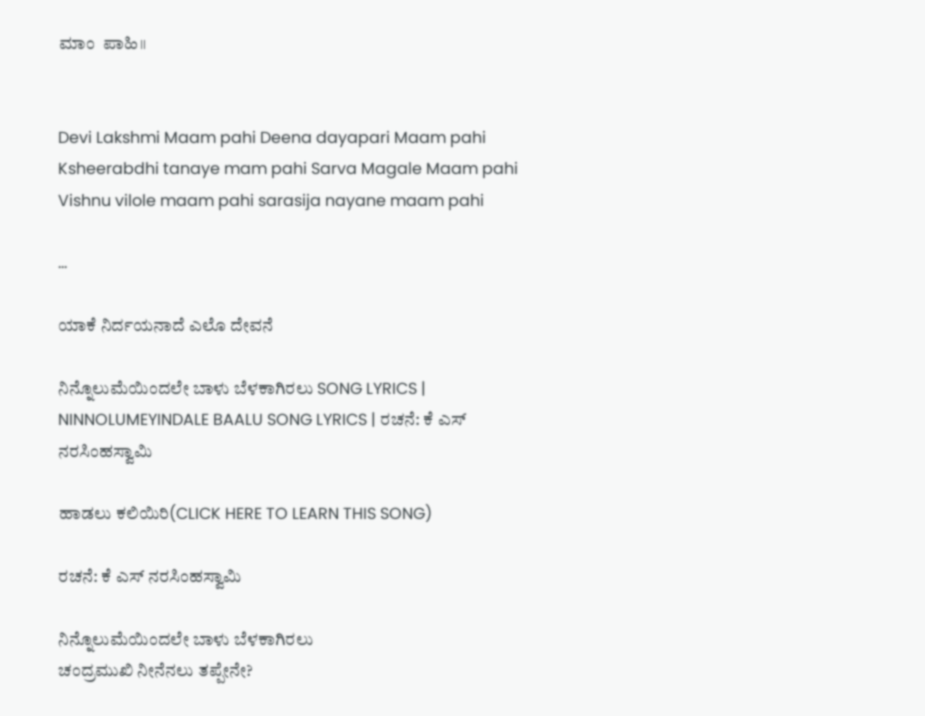ಮಾಂ  ಪಾಹಿ॥


Devi Lakshmi Maam pahi Deena dayapari Maam pahi Ksheerabdhi tanaye mam pahi Sarva Magale Maam pahi Vishnu vilole maam pahi sarasija nayane maam pahi

...

ಯಾಕೆ ನಿರ್ದಯನಾದೆ ಎಲೊ ದೇವನೆ

ನಿನ್ನೊಲುಮೆಯಿಂದಲೇ ಬಾಳು ಬೆಳಕಾಗಿರಲು SONG LYRICS | NINNOLUMEYINDALE BAALU SONG LYRICS | ರಚನೆ: ಕೆ ಎಸ್ ನರಸಿಂಹಸ್ವಾಮಿ

ಹಾಡಲು ಕಲಿಯಿರಿ(CLICK HERE TO LEARN THIS SONG)

ರಚನೆ: ಕೆ ಎಸ್ ನರಸಿಂಹಸ್ವಾಮಿ

ನಿನ್ನೊಲುಮೆಯಿಂದಲೇ ಬಾಳು ಬೆಳಕಾಗಿರಲು
ಚಂದ್ರಮುಖಿ ನೀನೆನಲು ತಪ್ಪೇನೇ?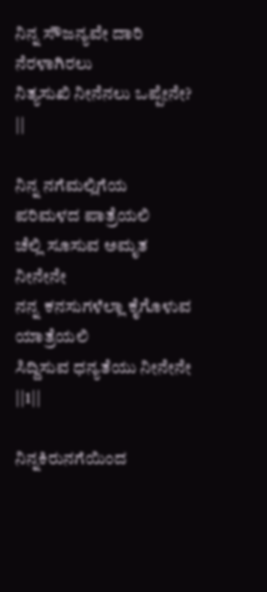ನಿನ್ನ ಸೌಜನ್ಯವೇ ದಾರಿ ನೆರಳಾಗಿರಲು
ನಿತ್ಯಸುಖಿ ನೀನೆನಲು ಒಪ್ಪೇನೇ? ||

ನಿನ್ನ ನಗೆಮಲ್ಲಿಗೆಯ ಪರಿಮಳದ ಪಾತ್ರೆಯಲಿ
ಚೆಲ್ಲಿ ಸೂಸುವ ಅಮೃತ ನೀನೇನೇ
ನನ್ನ ಕನಸುಗಳೆಲ್ಲಾ ಕೈಗೊಳುವ ಯಾತ್ರೆಯಲಿ
ಸಿದ್ದಿಸುವ ಧನ್ಯತೆಯು ನೀನೇನೇ ||1||

ನಿನ್ನಕಿರುನಗೆಯಿಂದ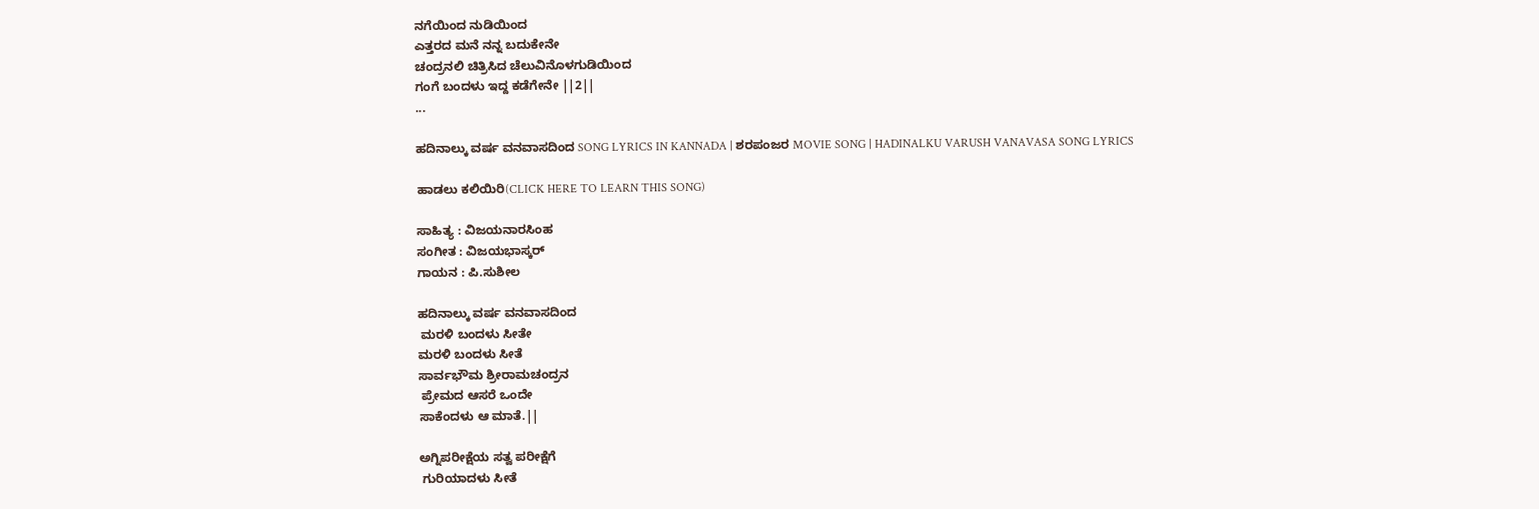ನಗೆಯಿಂದ ನುಡಿಯಿಂದ
ಎತ್ತರದ ಮನೆ ನನ್ನ ಬದುಕೇನೇ
ಚಂದ್ರನಲಿ ಚಿತ್ರಿಸಿದ ಚೆಲುವಿನೊಳಗುಡಿಯಿಂದ
ಗಂಗೆ ಬಂದಳು ಇದ್ದ ಕಡೆಗೇನೇ ||2||
...

ಹದಿನಾಲ್ಕು ವರ್ಷ ವನವಾಸದಿಂದ SONG LYRICS IN KANNADA | ಶರಪಂಜರ MOVIE SONG | HADINALKU VARUSH VANAVASA SONG LYRICS

ಹಾಡಲು ಕಲಿಯಿರಿ(CLICK HERE TO LEARN THIS SONG)

ಸಾಹಿತ್ಯ : ವಿಜಯನಾರಸಿಂಹ
ಸಂಗೀತ : ವಿಜಯಭಾಸ್ಕರ್
ಗಾಯನ : ಪಿ.ಸುಶೀಲ

ಹದಿನಾಲ್ಕು ವರ್ಷ ವನವಾಸದಿಂದ
 ಮರಳಿ ಬಂದಳು ಸೀತೇ
ಮರಳಿ ಬಂದಳು ಸೀತೆ
ಸಾರ್ವಭೌಮ ಶ್ರೀರಾಮಚಂದ್ರನ
 ಪ್ರೇಮದ ಆಸರೆ ಒಂದೇ
ಸಾಕೆಂದಳು ಆ ಮಾತೆ.||

ಅಗ್ನಿಪರೀಕ್ಷೆಯ ಸತ್ವ ಪರೀಕ್ಷೆಗೆ
 ಗುರಿಯಾದಳು ಸೀತೆ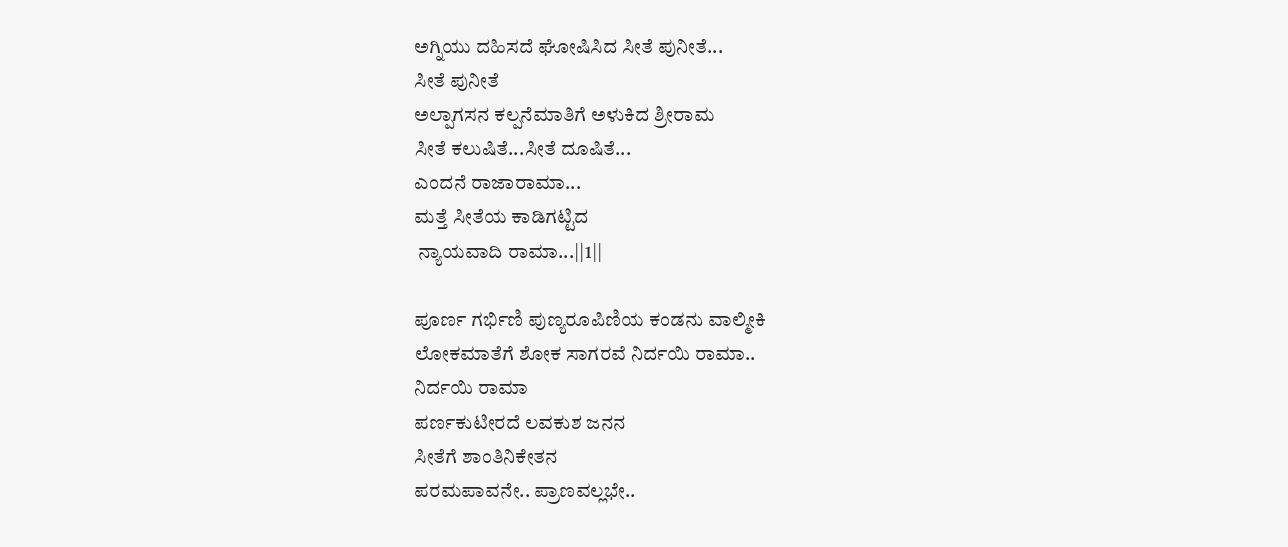ಅಗ್ನಿಯು ದಹಿಸದೆ ಘೋಷಿಸಿದ ಸೀತೆ ಪುನೀತೆ...
ಸೀತೆ ಪುನೀತೆ
ಅಲ್ಪಾಗಸನ ಕಲ್ಪನೆಮಾತಿಗೆ ಅಳುಕಿದ ಶ್ರೀರಾಮ
ಸೀತೆ ಕಲುಷಿತೆ...ಸೀತೆ ದೂಷಿತೆ...
ಎಂದನೆ ರಾಜಾರಾಮಾ...
ಮತ್ತೆ ಸೀತೆಯ ಕಾಡಿಗಟ್ಟಿದ
 ನ್ಯಾಯವಾದಿ ರಾಮಾ...||1||

ಪೂರ್ಣ ಗರ್ಭಿಣಿ ಪುಣ್ಯರೂಪಿಣಿಯ ಕಂಡನು ವಾಲ್ಮೀಕಿ
ಲೋಕಮಾತೆಗೆ ಶೋಕ ಸಾಗರವೆ ನಿರ್ದಯಿ ರಾಮಾ..
ನಿರ್ದಯಿ ರಾಮಾ
ಪರ್ಣಕುಟೀರದೆ ಲವಕುಶ ಜನನ
ಸೀತೆಗೆ ಶಾಂತಿನಿಕೇತನ
ಪರಮಪಾವನೇ.. ಪ್ರಾಣವಲ್ಲಭೇ..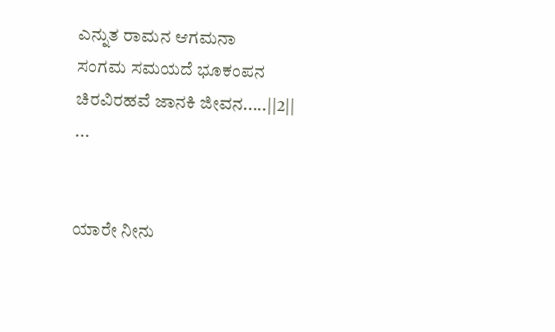ಎನ್ನುತ ರಾಮನ ಆಗಮನಾ
ಸಂಗಮ ಸಮಯದೆ ಭೂಕಂಪನ
ಚಿರವಿರಹವೆ ಜಾನಕಿ ಜೀವನ.....||2||
...


ಯಾರೇ ನೀನು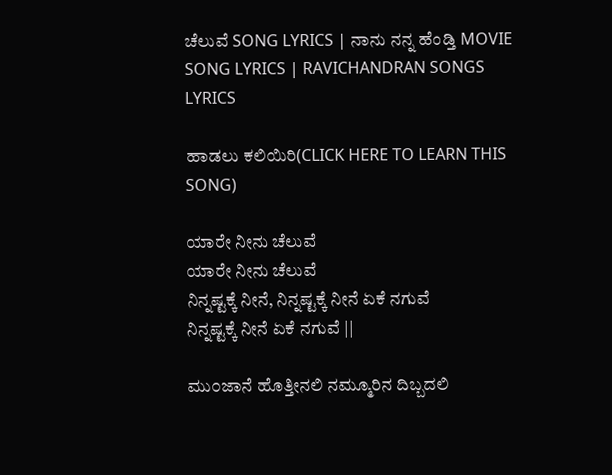ಚೆಲುವೆ SONG LYRICS | ನಾನು ನನ್ನ ಹೆಂಡ್ತಿ MOVIE SONG LYRICS | RAVICHANDRAN SONGS LYRICS

ಹಾಡಲು ಕಲಿಯಿರಿ(CLICK HERE TO LEARN THIS SONG)

ಯಾರೇ ನೀನು ಚೆಲುವೆ
ಯಾರೇ ನೀನು ಚೆಲುವೆ
ನಿನ್ನಷ್ಟಕ್ಕೆ ನೀನೆ, ನಿನ್ನಷ್ಟಕ್ಕೆ ನೀನೆ ಏಕೆ ನಗುವೆ
ನಿನ್ನಷ್ಟಕ್ಕೆ ನೀನೆ ಏಕೆ ನಗುವೆ ||

ಮು೦ಜಾನೆ ಹೊತ್ತೀನಲಿ ನಮ್ಮೂರಿನ ದಿಬ್ಬದಲಿ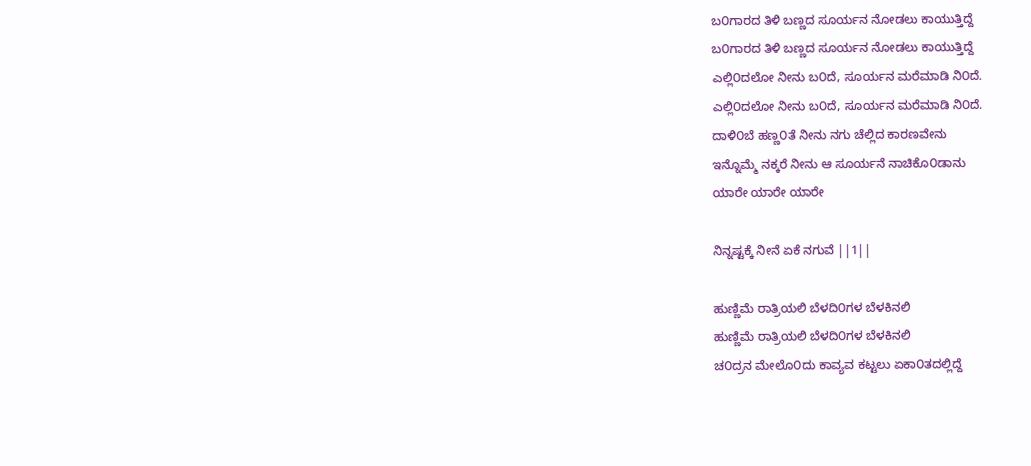ಬ೦ಗಾರದ ತಿಳಿ ಬಣ್ಣದ ಸೂರ್ಯನ ನೋಡಲು ಕಾಯುತ್ತಿದ್ದೆ
ಬ೦ಗಾರದ ತಿಳಿ ಬಣ್ಣದ ಸೂರ್ಯನ ನೋಡಲು ಕಾಯುತ್ತಿದ್ದೆ
ಎಲ್ಲಿ೦ದಲೋ ನೀನು ಬ೦ದೆ, ಸೂರ್ಯನ ಮರೆಮಾಡಿ ನಿ೦ದೆ.
ಎಲ್ಲಿ೦ದಲೋ ನೀನು ಬ೦ದೆ, ಸೂರ್ಯನ ಮರೆಮಾಡಿ ನಿ೦ದೆ.
ದಾಳಿ೦ಬೆ ಹಣ್ಣ೦ತೆ ನೀನು ನಗು ಚೆಲ್ಲಿದ ಕಾರಣವೇನು
ಇನ್ನೊಮ್ಮೆ ನಕ್ಕರೆ ನೀನು ಆ ಸೂರ್ಯನೆ ನಾಚಿಕೊ೦ಡಾನು
ಯಾರೇ ಯಾರೇ ಯಾರೇ

ನಿನ್ನಷ್ಟಕ್ಕೆ ನೀನೆ ಏಕೆ ನಗುವೆ ||1||

ಹುಣ್ಣಿಮೆ ರಾತ್ರಿಯಲಿ ಬೆಳದಿ೦ಗಳ ಬೆಳಕಿನಲಿ
ಹುಣ್ಣಿಮೆ ರಾತ್ರಿಯಲಿ ಬೆಳದಿ೦ಗಳ ಬೆಳಕಿನಲಿ
ಚ೦ದ್ರನ ಮೇಲೊ೦ದು ಕಾವ್ಯವ ಕಟ್ಟಲು ಏಕಾ೦ತದಲ್ಲಿದ್ದೆ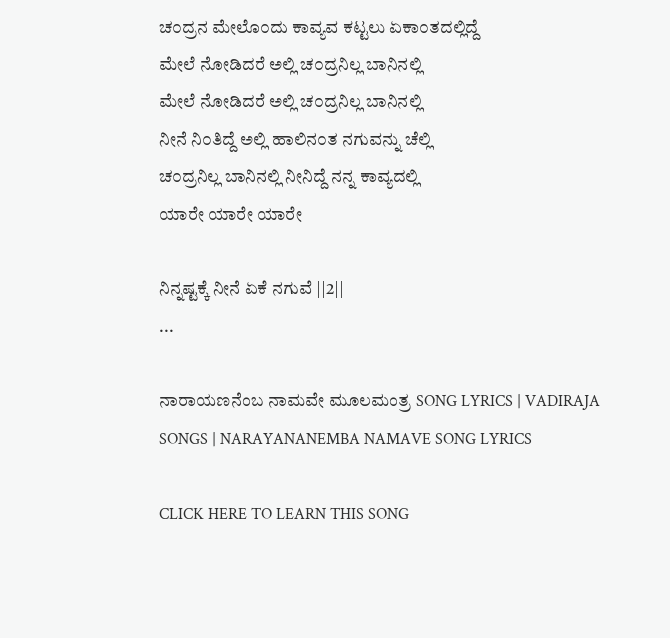ಚ೦ದ್ರನ ಮೇಲೊ೦ದು ಕಾವ್ಯವ ಕಟ್ಟಲು ಏಕಾ೦ತದಲ್ಲಿದ್ದೆ
ಮೇಲೆ ನೋಡಿದರೆ ಅಲ್ಲಿ ಚ೦ದ್ರನಿಲ್ಲ ಬಾನಿನಲ್ಲಿ
ಮೇಲೆ ನೋಡಿದರೆ ಅಲ್ಲಿ ಚ೦ದ್ರನಿಲ್ಲ ಬಾನಿನಲ್ಲಿ
ನೀನೆ ನಿ೦ತಿದ್ದೆ ಅಲ್ಲಿ ಹಾಲಿನ೦ತ ನಗುವನ್ನು ಚೆಲ್ಲಿ
ಚ೦ದ್ರನಿಲ್ಲ ಬಾನಿನಲ್ಲಿ ನೀನಿದ್ದೆ ನನ್ನ ಕಾವ್ಯದಲ್ಲಿ
ಯಾರೇ ಯಾರೇ ಯಾರೇ

ನಿನ್ನಷ್ಟಕ್ಕೆ ನೀನೆ ಏಕೆ ನಗುವೆ ||2||
...

ನಾರಾಯಣನೆಂಬ ನಾಮವೇ ಮೂಲಮಂತ್ರ SONG LYRICS | VADIRAJA SONGS | NARAYANANEMBA NAMAVE SONG LYRICS

CLICK HERE TO LEARN THIS SONG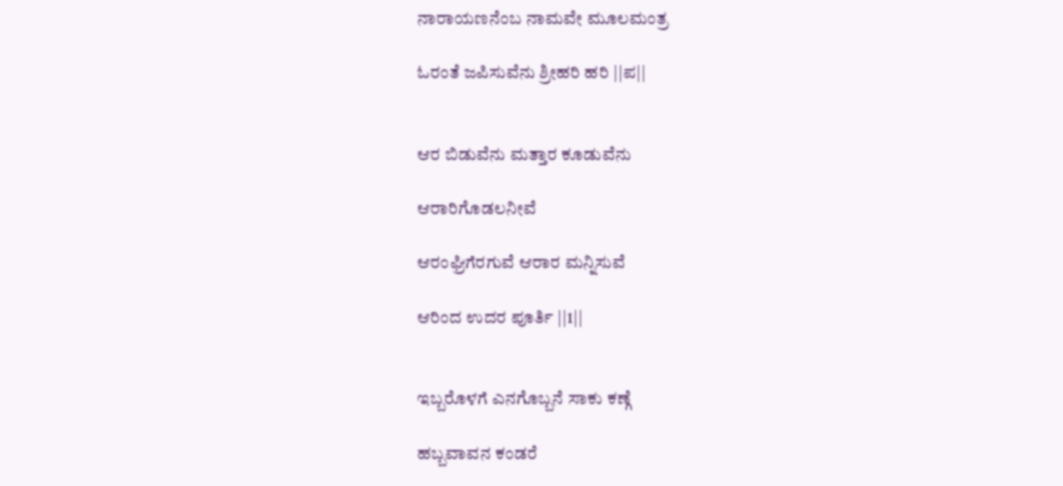ನಾರಾಯಣನೆಂಬ ನಾಮವೇ ಮೂಲಮಂತ್ರ

ಓರಂತೆ ಜಪಿಸುವೆನು ಶ್ರೀಹರಿ ಹರಿ ||ಪ||


ಆರ ಬಿಡುವೆನು ಮತ್ತಾರ ಕೂಡುವೆನು

ಆರಾರಿಗೊಡಲನೀವೆ

ಆರಂಘ್ರಿಗೆರಗುವೆ ಆರಾರ ಮನ್ನಿಸುವೆ

ಆರಿಂದ ಉದರ ಪೂರ್ತಿ ||1||


ಇಬ್ಬರೊಳಗೆ ಎನಗೊಬ್ಬನೆ ಸಾಕು ಕಣ್ಗೆ

ಹಬ್ಬವಾವನ ಕಂಡರೆ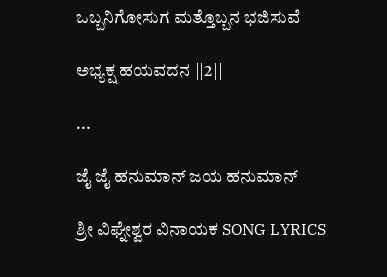ಒಬ್ಬನಿಗೋಸುಗ ಮತ್ತೊಬ್ಬನ ಭಜಿಸುವೆ

ಅಭ್ಯಕ್ಷ ಹಯವದನ ||2||

...

ಜೈ ಜೈ ಹನುಮಾನ್ ಜಯ ಹನುಮಾನ್

ಶ್ರೀ ವಿಘ್ನೇಶ್ವರ ವಿನಾಯಕ SONG LYRICS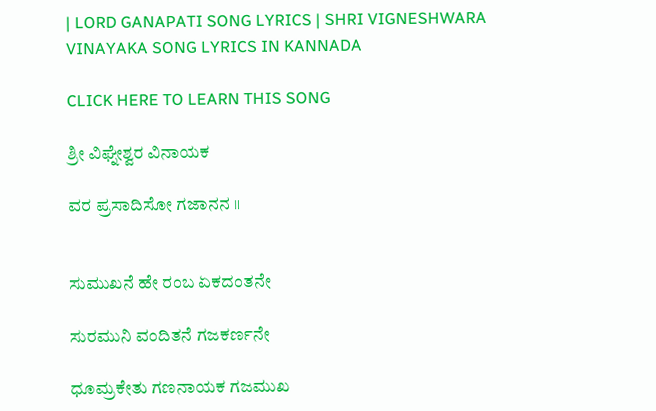| LORD GANAPATI SONG LYRICS | SHRI VIGNESHWARA VINAYAKA SONG LYRICS IN KANNADA

CLICK HERE TO LEARN THIS SONG

ಶ್ರೀ ವಿಘ್ನೇಶ್ವರ ವಿನಾಯಕ

ವರ ಪ್ರಸಾದಿಸೋ ಗಜಾನನ ॥


ಸುಮುಖನೆ ಹೇ ರಂಬ ಏಕದಂತನೇ

ಸುರಮುನಿ ವಂದಿತನೆ ಗಜಕರ್ಣನೇ

ಧೂಮ್ರಕೇತು ಗಣನಾಯಕ ಗಜಮುಖ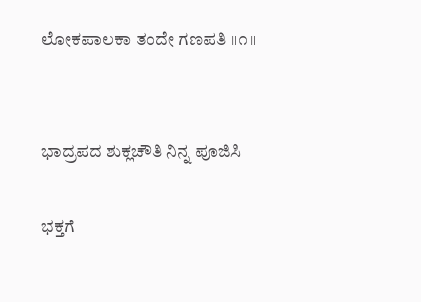ಲೋಕಪಾಲಕಾ ತಂದೇ ಗಣಪತಿ ॥೧॥


ಭಾದ್ರಪದ ಶುಕ್ಲಚೌತಿ ನಿನ್ನ ಪೂಜಿಸಿ

ಭಕ್ತಗೆ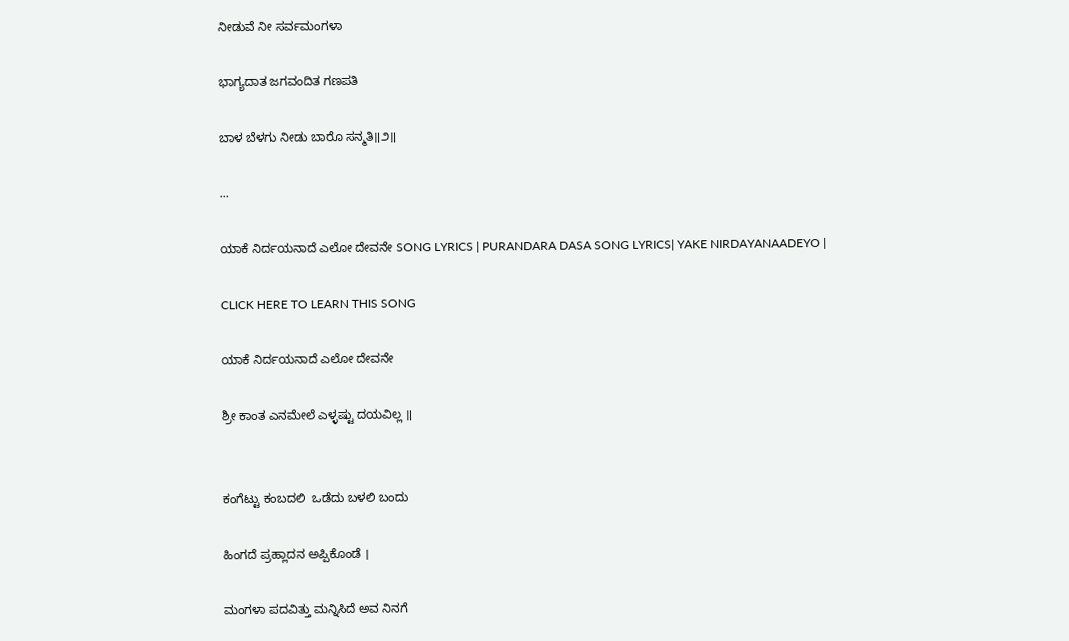ನೀಡುವೆ ನೀ ಸರ್ವಮಂಗಳಾ

ಭಾಗ್ಯದಾತ ಜಗವಂದಿತ ಗಣಪತಿ

ಬಾಳ ಬೆಳಗು ನೀಡು ಬಾರೊ ಸನ್ಮತಿ॥೨॥

...

ಯಾಕೆ ನಿರ್ದಯನಾದೆ ಎಲೋ ದೇವನೇ SONG LYRICS | PURANDARA DASA SONG LYRICS| YAKE NIRDAYANAADEYO |

CLICK HERE TO LEARN THIS SONG

ಯಾಕೆ ನಿರ್ದಯನಾದೆ ಎಲೋ ದೇವನೇ

ಶ್ರೀ ಕಾಂತ ಎನಮೇಲೆ ಎಳ್ಳಷ್ಟು ದಯವಿಲ್ಲ ॥


ಕಂಗೆಟ್ಟು ಕಂಬದಲಿ  ಒಡೆದು ಬಳಲಿ ಬಂದು

ಹಿಂಗದೆ ಪ್ರಹ್ಲಾದನ ಅಪ್ಪಿಕೊಂಡೆ ।

ಮಂಗಳಾ ಪದವಿತ್ತು ಮನ್ನಿಸಿದೆ ಅವ ನಿನಗೆ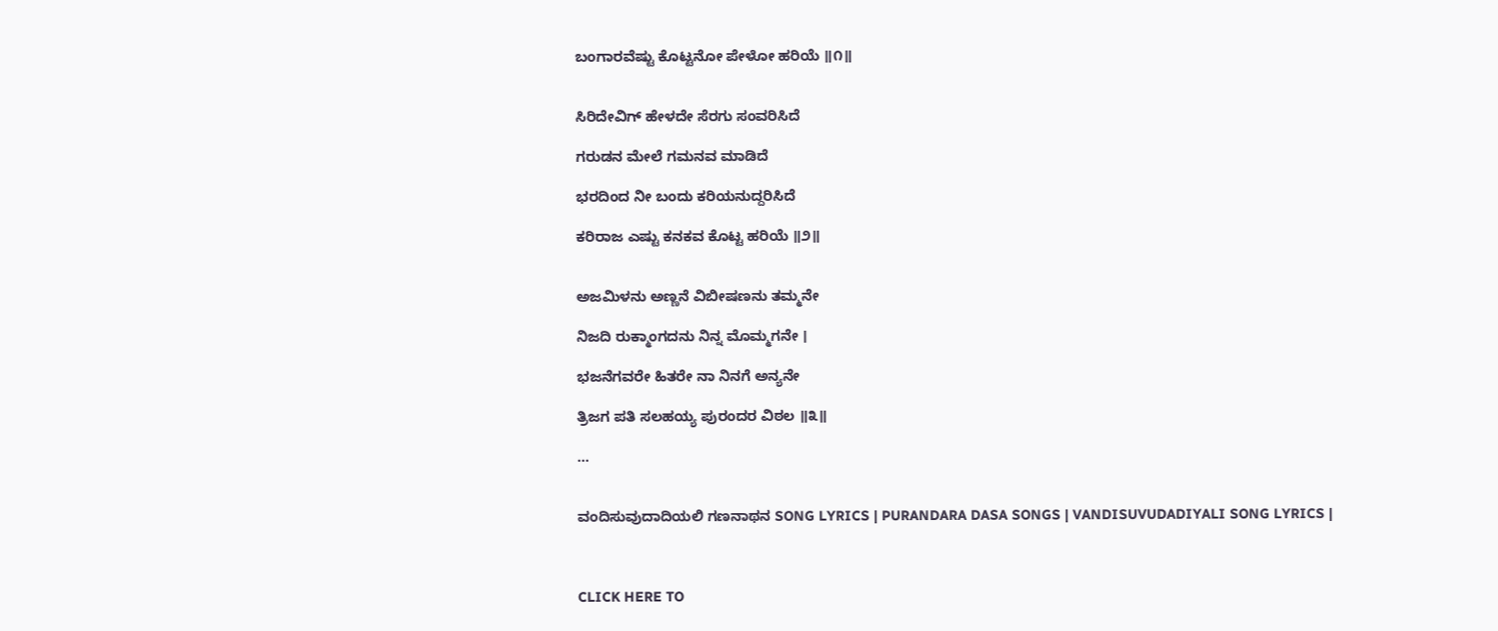ಬಂಗಾರವೆಷ್ಟು ಕೊಟ್ಟನೋ ಪೇಳೋ ಹರಿಯೆ ॥೧॥


ಸಿರಿದೇವಿಗ್ ಹೇಳದೇ ಸೆರಗು ಸಂವರಿಸಿದೆ

ಗರುಡನ ಮೇಲೆ ಗಮನವ ಮಾಡಿದೆ

ಭರದಿಂದ ನೀ ಬಂದು ಕರಿಯನುದ್ದರಿಸಿದೆ

ಕರಿರಾಜ ಎಷ್ಟು ಕನಕವ ಕೊಟ್ಟ ಹರಿಯೆ ॥೨॥


ಅಜಮಿಳನು ಅಣ್ಣನೆ ವಿಬೀಷಣನು ತಮ್ಮನೇ

ನಿಜದಿ ರುಕ್ಮಾಂಗದನು ನಿನ್ನ ಮೊಮ್ಮಗನೇ ।

ಭಜನೆಗವರೇ ಹಿತರೇ ನಾ ನಿನಗೆ ಅನ್ಯನೇ

ತ್ರಿಜಗ ಪತಿ ಸಲಹಯ್ಯ ಪುರಂದರ ವಿಠಲ ॥೩॥

...


ವಂದಿಸುವುದಾದಿಯಲಿ ಗಣನಾಥನ SONG LYRICS | PURANDARA DASA SONGS | VANDISUVUDADIYALI SONG LYRICS |



CLICK HERE TO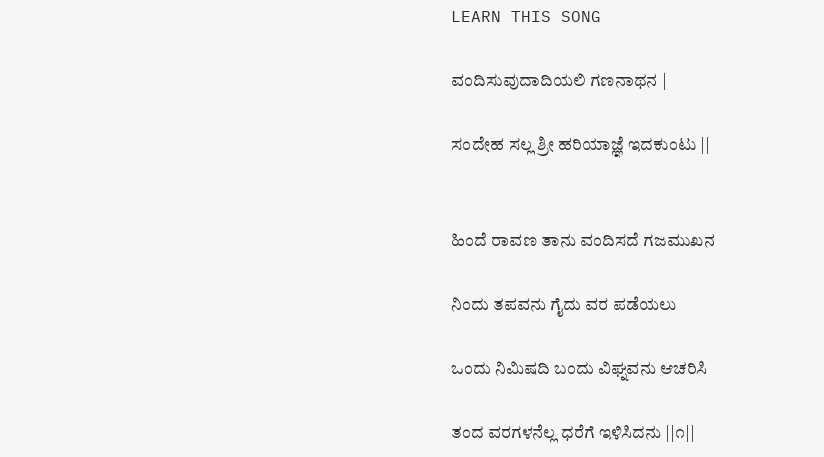LEARN THIS SONG

ವಂದಿಸುವುದಾದಿಯಲಿ ಗಣನಾಥನ |

ಸಂದೇಹ ಸಲ್ಲ ಶ್ರೀ ಹರಿಯಾಜ್ಞೆ ಇದಕುಂಟು ||


ಹಿಂದೆ ರಾವಣ ತಾನು ವಂದಿಸದೆ ಗಜಮುಖನ

ನಿಂದು ತಪವನು ಗೈದು ವರ ಪಡೆಯಲು

ಒಂದು ನಿಮಿಷದಿ ಬಂದು ವಿಘ್ನವನು ಆಚರಿಸಿ

ತಂದ ವರಗಳನೆಲ್ಲ ಧರೆಗೆ ಇಳಿಸಿದನು ||೧||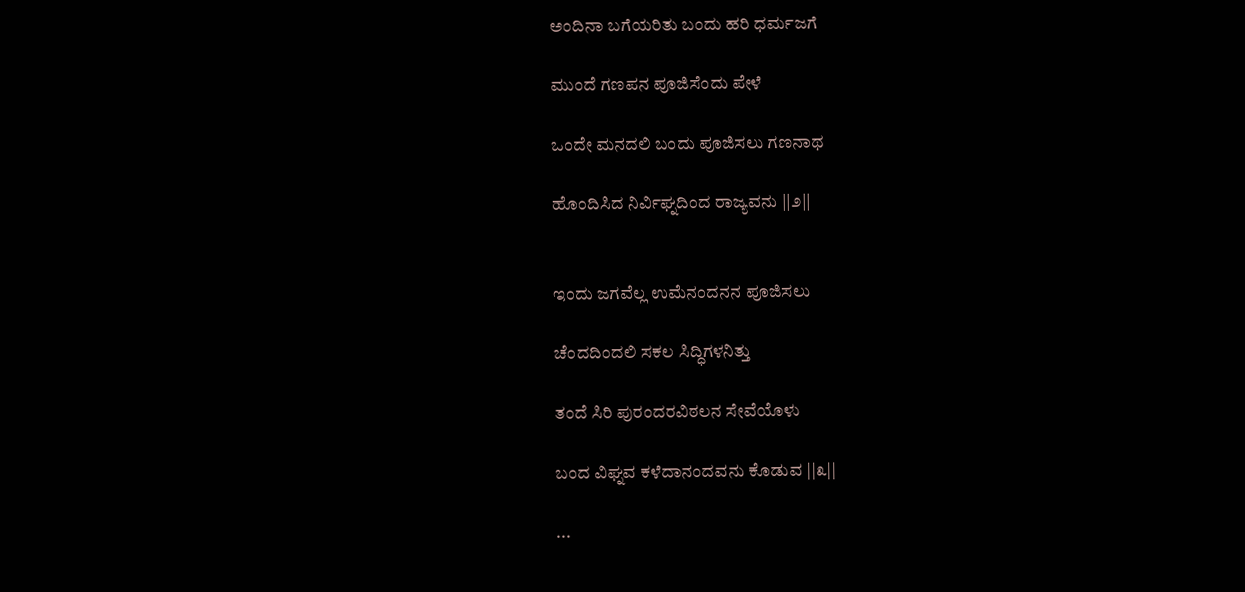ಅಂದಿನಾ ಬಗೆಯರಿತು ಬಂದು ಹರಿ ಧರ್ಮಜಗೆ

ಮುಂದೆ ಗಣಪನ ಪೂಜಿಸೆಂದು ಪೇಳೆ

ಒಂದೇ ಮನದಲಿ ಬಂದು ಪೂಜಿಸಲು ಗಣನಾಥ

ಹೊಂದಿಸಿದ ನಿರ್ವಿಘ್ನದಿಂದ ರಾಜ್ಯವನು ||೨||


ಇಂದು ಜಗವೆಲ್ಲ ಉಮೆನಂದನನ ಪೂಜಿಸಲು

ಚೆಂದದಿಂದಲಿ ಸಕಲ ಸಿದ್ಧಿಗಳನಿತ್ತು

ತಂದೆ ಸಿರಿ ಪುರಂದರವಿಠಲನ ಸೇವೆಯೊಳು

ಬಂದ ವಿಘ್ನವ ಕಳೆದಾನಂದವನು ಕೊಡುವ ||೩||

...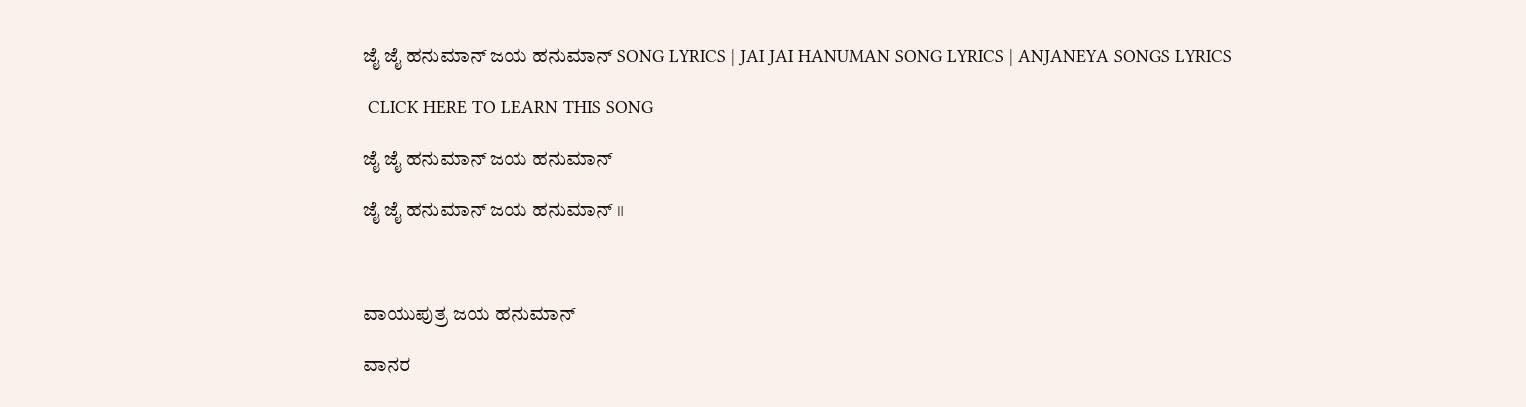ಜೈ ಜೈ ಹನುಮಾನ್ ಜಯ ಹನುಮಾನ್ SONG LYRICS | JAI JAI HANUMAN SONG LYRICS | ANJANEYA SONGS LYRICS

 CLICK HERE TO LEARN THIS SONG

ಜೈ ಜೈ ಹನುಮಾನ್ ಜಯ ಹನುಮಾನ್

ಜೈ ಜೈ ಹನುಮಾನ್ ಜಯ ಹನುಮಾನ್ ॥



ವಾಯುಪುತ್ರ ಜಯ ಹನುಮಾನ್

ವಾನರ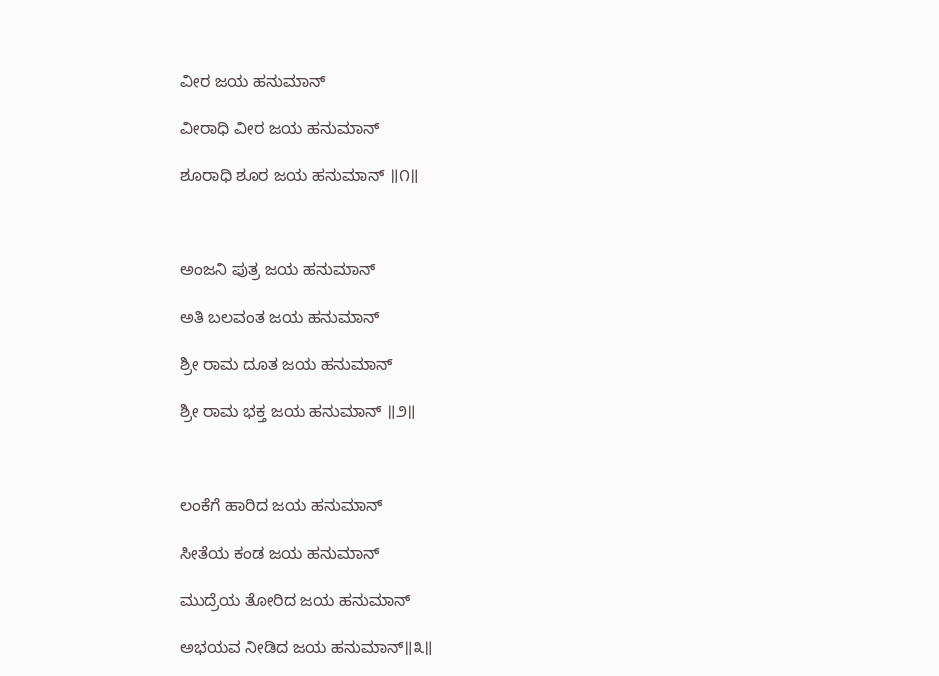ವೀರ ಜಯ ಹನುಮಾನ್

ವೀರಾಧಿ ವೀರ ಜಯ ಹನುಮಾನ್

ಶೂರಾಧಿ ಶೂರ ಜಯ ಹನುಮಾನ್ ॥೧॥



ಅಂಜನಿ ಪುತ್ರ ಜಯ ಹನುಮಾನ್

ಅತಿ ಬಲವಂತ ಜಯ ಹನುಮಾನ್

ಶ್ರೀ ರಾಮ ದೂತ ಜಯ ಹನುಮಾನ್

ಶ್ರೀ ರಾಮ ಭಕ್ತ ಜಯ ಹನುಮಾನ್ ॥೨॥



ಲಂಕೆಗೆ ಹಾರಿದ ಜಯ ಹನುಮಾನ್

ಸೀತೆಯ ಕಂಡ ಜಯ ಹನುಮಾನ್

ಮುದ್ರೆಯ ತೋರಿದ ಜಯ ಹನುಮಾನ್

ಅಭಯವ ನೀಡಿದ ಜಯ ಹನುಮಾನ್॥೩॥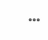...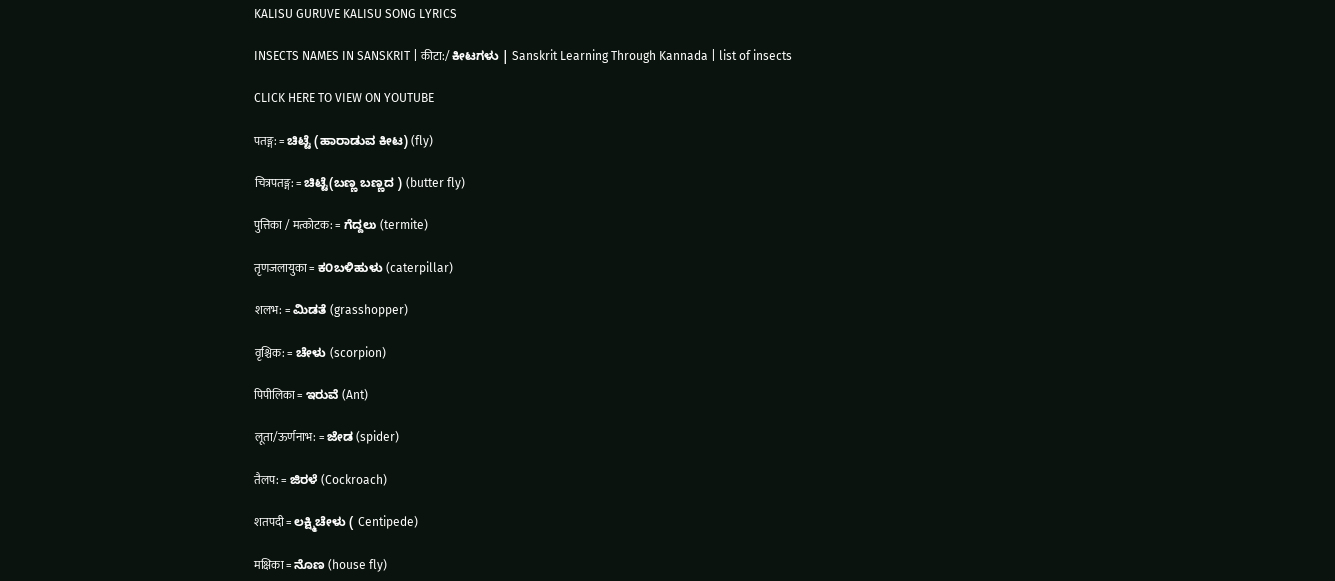KALISU GURUVE KALISU SONG LYRICS

INSECTS NAMES IN SANSKRIT | कीटा:/ ಕೀಟಗಳು | Sanskrit Learning Through Kannada | list of insects

CLICK HERE TO VIEW ON YOUTUBE

पतङ्ग: = ಚಿಟ್ಟೆ (ಹಾರಾಡುವ ಕೀಟ) (fly)

चित्रपतङ्ग: = ಚಿಟ್ಟೆ(ಬಣ್ಣ ಬಣ್ಣದ ) (butter fly)

पुत्तिका / मत्कोटक: = ಗೆದ್ದಲು (termite)

तृणजलायुका = ಕ೦ಬಳಿಹುಳು (caterpillar)

शलभ: = ಮಿಡತೆ (grasshopper)

वृश्चिक: = ಚೇಳು (scorpion)

पिपीलिका = ಇರುವೆ (Ant)

लूता/ऊर्णनाभ: = ಜೇಡ (spider)

तैलप: = ಜಿರಳೆ (Cockroach)

शतपदी = ಲಕ್ಷ್ಮಿಚೇಳು ( Centipede)

मक्षिका = ನೊಣ (house fly)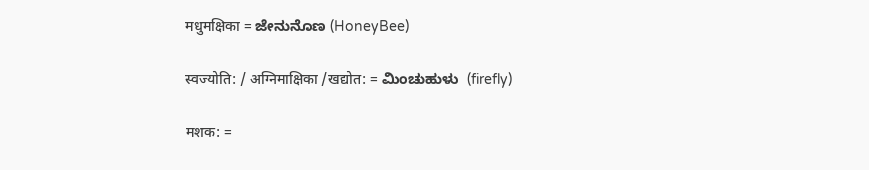मधुमक्षिका = ಜೇನುನೊಣ (HoneyBee)

स्वज्योति: / अग्निमाक्षिका /खद्योत: = ಮಿಂಚುಹುಳು  (firefly)

मशक: =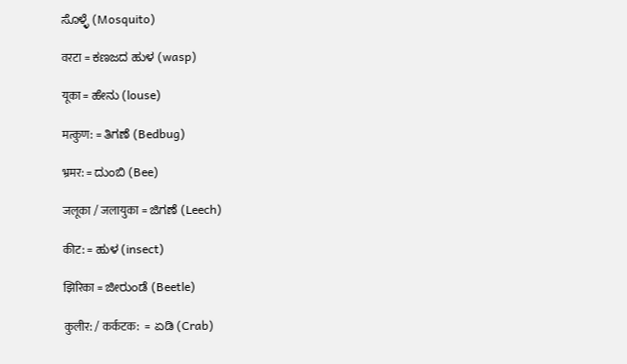ಸೊಳ್ಳೆ (Mosquito)

वरटा = ಕಣಜದ ಹುಳ (wasp)

यूका = ಹೇನು (louse)

मत्कुण: = ತಿಗಣೆ (Bedbug)

भ्रमर: = ದುಂಬಿ (Bee)

जलूका / जलायुका = ಜಿಗಣೆ (Leech)

कीट: = ಹುಳ (insect)

झिरिका = ಜೀರುಂಡೆ (Beetle)

कुलीर: / कर्कटक:  =  ಏಡಿ (Crab)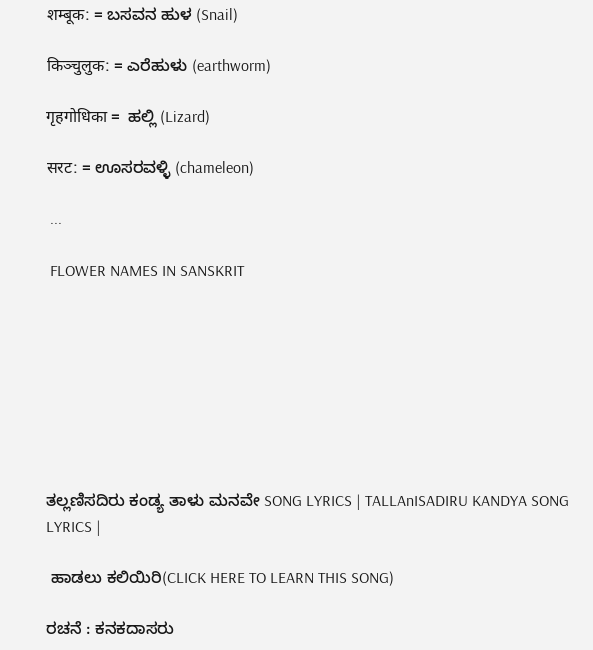शम्बूक: = ಬಸವನ ಹುಳ (Snail)

किञ्चुलुक: = ಎರೆಹುಳು (earthworm)

गृहगोधिका =  ಹಲ್ಲಿ (Lizard)

सरट: = ಊಸರವಳ್ಳಿ (chameleon)

 ...

 FLOWER NAMES IN SANSKRIT








ತಲ್ಲಣಿಸದಿರು ಕಂಡ್ಯ ತಾಳು ಮನವೇ SONG LYRICS | TALLAnISADIRU KANDYA SONG LYRICS |

 ಹಾಡಲು ಕಲಿಯಿರಿ(CLICK HERE TO LEARN THIS SONG)

ರಚನೆ : ಕನಕದಾಸರು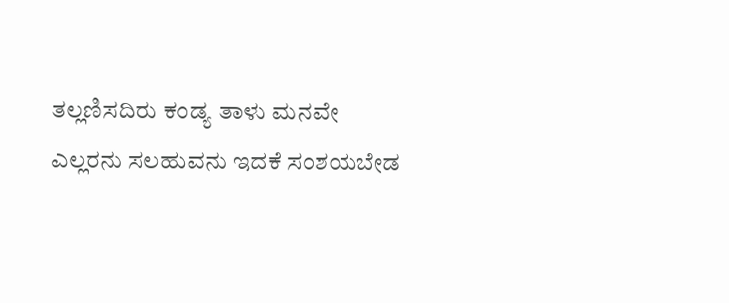ತಲ್ಲಣಿಸದಿರು ಕಂಡ್ಯ ತಾಳು ಮನವೇ
ಎಲ್ಲರನು ಸಲಹುವನು ಇದಕೆ ಸಂಶಯಬೇಡ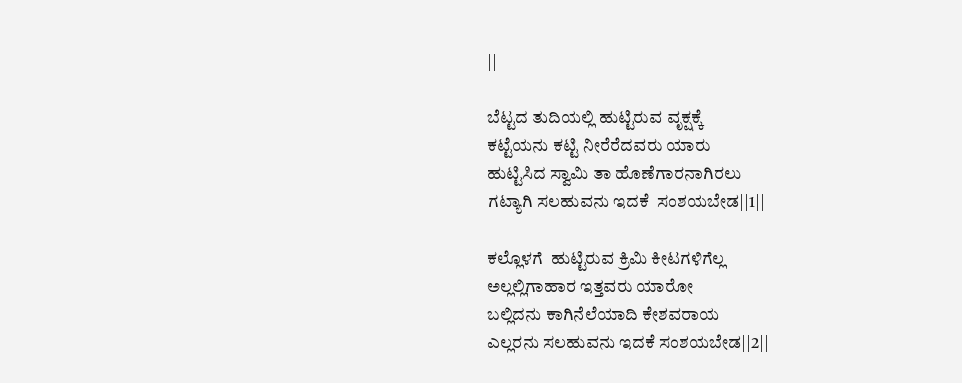||

ಬೆಟ್ಟದ ತುದಿಯಲ್ಲಿ ಹುಟ್ಟಿರುವ ವೃಕ್ಷಕ್ಕೆ
ಕಟ್ಟೆಯನು ಕಟ್ಟಿ ನೀರೆರೆದವರು ಯಾರು
ಹುಟ್ಟಿಸಿದ ಸ್ವಾಮಿ ತಾ ಹೊಣೆಗಾರನಾಗಿರಲು
ಗಟ್ಯಾಗಿ ಸಲಹುವನು ಇದಕೆ  ಸಂಶಯಬೇಡ||1||

ಕಲ್ಲೊಳಗೆ  ಹುಟ್ಟಿರುವ ಕ್ರಿಮಿ ಕೀಟಗಳಿಗೆಲ್ಲ
ಅಲ್ಲಲ್ಲಿಗಾಹಾರ ಇತ್ತವರು ಯಾರೋ
ಬಲ್ಲಿದನು ಕಾಗಿನೆಲೆಯಾದಿ ಕೇಶವರಾಯ
ಎಲ್ಲರನು ಸಲಹುವನು ಇದಕೆ ಸಂಶಯಬೇಡ||2||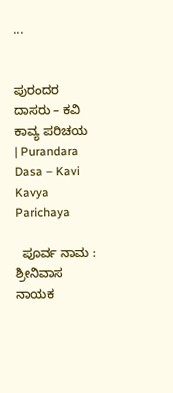...


ಪುರಂದರ ದಾಸರು – ಕವಿ ಕಾವ್ಯ ಪರಿಚಯ | Purandara Dasa – Kavi Kavya Parichaya

  ಪೂರ್ವ ನಾಮ : ಶ್ರೀನಿವಾಸ ನಾಯಕ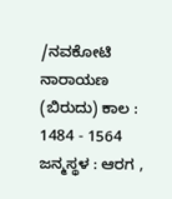/ನವಕೋಟಿ ನಾರಾಯಣ (ಬಿರುದು) ಕಾಲ : 1484 - 1564 ಜನ್ಮಸ್ಥಳ : ಆರಗ ,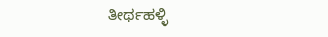ತೀರ್ಥಹಳ್ಳಿ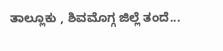ತಾಲ್ಲೂಕು , ಶಿವಮೊಗ್ಗ ಜಿಲ್ಲೆ ತಂದೆ...